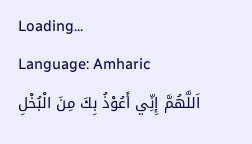Loading...
Language: Amharic
اَللَّهُمَّ إِنِّي أَعُوْذُ بِكَ مِنَ الْبُخْلِ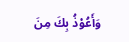وَأَعُوْذُ بِكَ مِنَ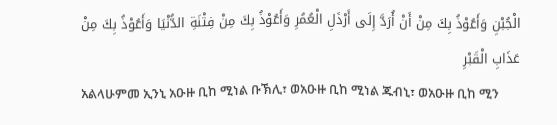الْجُبْنِ وَأَعُوْذُ بِكَ مِنْ أَنْ أُرَدَّ إِلَى أَرْذَلِ الْعُمُرِ وَأَعُوْذُ بِكَ مِنْ فِتْنَةِ الدُّنْيَا وَأَعُوْذُ بِكَ مِنْ عَذَابِ الْقَبْرِ
አልላሁምመ ኢንኒ አዑዙ ቢከ ሚነል ቡኽሊ፣ ወአዑዙ ቢከ ሚነል ጁብኒ፣ ወአዑዙ ቢከ ሚን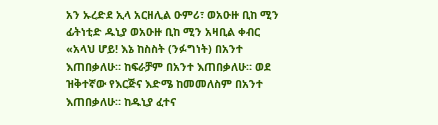አን ኡረድደ ኢላ አርዘሊል ዑምሪ፣ ወአዑዙ ቢከ ሚን ፊትነቲድ ዱኒያ ወአዑዙ ቢከ ሚን አዛቢል ቀብር
«አላህ ሆይ! እኔ ከስስት (ንፉግነት) በአንተ እጠበቃለሁ። ከፍራቻም በአንተ እጠበቃለሁ። ወደ ዝቅተኛው የእርጅና እድሜ ከመመለስም በአንተ እጠበቃለሁ። ከዱኒያ ፈተና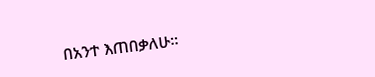በአንተ እጠበቃለሁ።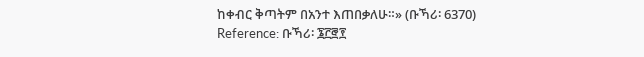ከቀብር ቅጣትም በአንተ እጠበቃለሁ።» (ቡኻሪ፡ 6370)
Reference: ቡኻሪ፡ ፮፫፸፻